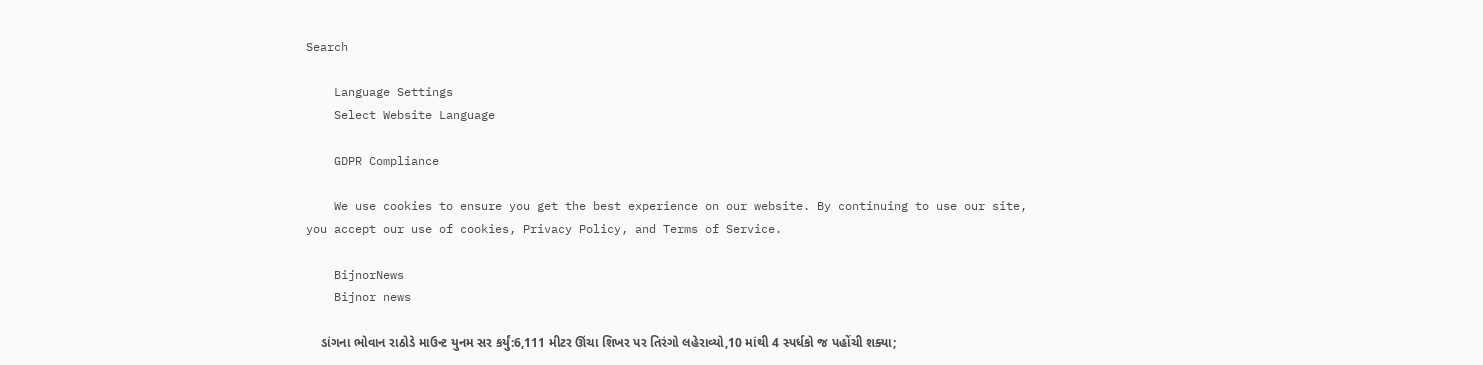Search

    Language Settings
    Select Website Language

    GDPR Compliance

    We use cookies to ensure you get the best experience on our website. By continuing to use our site, you accept our use of cookies, Privacy Policy, and Terms of Service.

    BijnorNews
    Bijnor news

    ડાંગના ભોવાન રાઠોડે માઉન્ટ યુનમ સર કર્યું:6,111 મીટર ઊંચા શિખર પર તિરંગો લહેરાવ્યો,10 માંથી 4 સ્પર્ધકો જ પહોંચી શક્યા;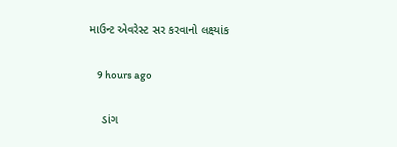માઉન્ટ એવરેસ્ટ સર કરવાનો લક્ષ્યાંક

    9 hours ago

    ડાંગ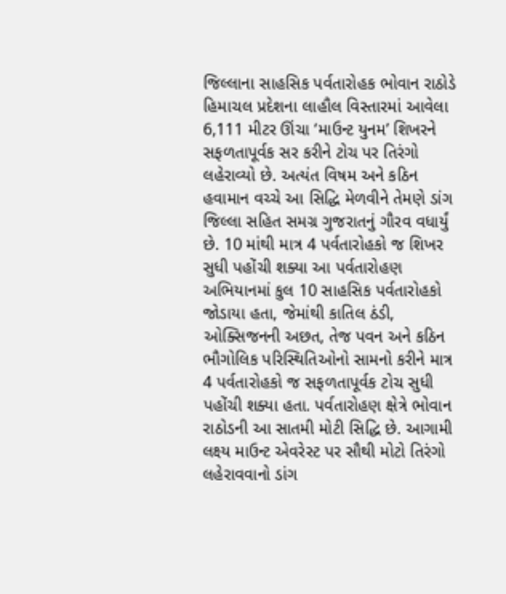જિલ્લાના સાહસિક પર્વતારોહક ભોવાન રાઠોડે હિમાચલ પ્રદેશના લાહૌલ વિસ્તારમાં આવેલા 6,111 મીટર ઊંચા ‘માઉન્ટ યુનમ’ શિખરને સફળતાપૂર્વક સર કરીને ટોચ પર તિરંગો લહેરાવ્યો છે. અત્યંત વિષમ અને કઠિન હવામાન વચ્ચે આ સિદ્ધિ મેળવીને તેમણે ડાંગ જિલ્લા સહિત સમગ્ર ગુજરાતનું ગૌરવ વધાર્યું છે. 10 માંથી માત્ર 4 પર્વતારોહકો જ શિખર સુધી પહોંચી શક્યા આ પર્વતારોહણ અભિયાનમાં કુલ 10 સાહસિક પર્વતારોહકો જોડાયા હતા, જેમાંથી કાતિલ ઠંડી, ઓક્સિજનની અછત, તેજ પવન અને કઠિન ભૌગોલિક પરિસ્થિતિઓનો સામનો કરીને માત્ર 4 પર્વતારોહકો જ સફળતાપૂર્વક ટોચ સુધી પહોંચી શક્યા હતા. પર્વતારોહણ ક્ષેત્રે ભોવાન રાઠોડની આ સાતમી મોટી સિદ્ધિ છે. આગામી લક્ષ્ય માઉન્ટ એવરેસ્ટ પર સૌથી મોટો તિરંગો લહેરાવવાનો ડાંગ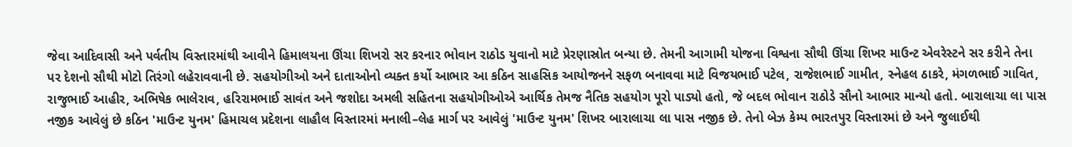જેવા આદિવાસી અને પર્વતીય વિસ્તારમાંથી આવીને હિમાલયના ઊંચા શિખરો સર કરનાર ભોવાન રાઠોડ યુવાનો માટે પ્રેરણાસ્રોત બન્યા છે. તેમની આગામી યોજના વિશ્વના સૌથી ઊંચા શિખર માઉન્ટ એવરેસ્ટને સર કરીને તેના પર દેશનો સૌથી મોટો તિરંગો લહેરાવવાની છે. સહયોગીઓ અને દાતાઓનો વ્યક્ત કર્યો આભાર આ કઠિન સાહસિક આયોજનને સફળ બનાવવા માટે વિજયભાઈ પટેલ, રાજેશભાઈ ગામીત, સ્નેહલ ઠાકરે, મંગળભાઈ ગાવિત, રાજુભાઈ આહીર, અભિષેક ભાલેરાવ, હરિરામભાઈ સાવંત અને જશોદા અમલી સહિતના સહયોગીઓએ આર્થિક તેમજ નૈતિક સહયોગ પૂરો પાડ્યો હતો, જે બદલ ભોવાન રાઠોડે સૌનો આભાર માન્યો હતો. બારાલાચા લા પાસ નજીક આવેલું છે કઠિન 'માઉન્ટ યુનમ' હિમાચલ પ્રદેશના લાહૌલ વિસ્તારમાં મનાલી–લેહ માર્ગ પર આવેલું 'માઉન્ટ યુનમ' શિખર બારાલાચા લા પાસ નજીક છે. તેનો બેઝ કેમ્પ ભારતપુર વિસ્તારમાં છે અને જુલાઈથી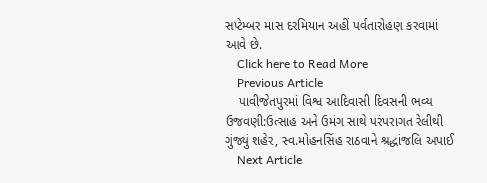સપ્ટેમ્બર માસ દરમિયાન અહીં પર્વતારોહણ કરવામાં આવે છે.
    Click here to Read More
    Previous Article
    પાવીજેતપુરમાં વિશ્વ આદિવાસી દિવસની ભવ્ય ઉજવણી:ઉત્સાહ અને ઉમંગ સાથે પરંપરાગત રેલીથી ગુંજ્યું શહેર, સ્વ.મોહનસિંહ રાઠવાને શ્રદ્ધાંજલિ અપાઈ
    Next Article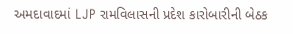અમદાવાદમાં LJP રામવિલાસની પ્રદેશ કારોબારીની બેઠક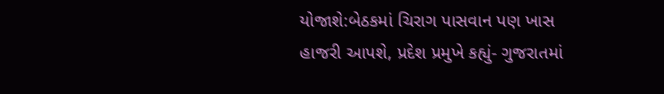યોજાશે:બેઠકમાં ચિરાગ પાસવાન પણ ખાસ હાજરી આપશે, પ્રદેશ પ્રમુખે કહ્યું- ગુજરાતમાં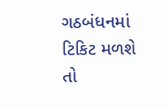ગઠબંધનમાં ટિકિટ મળશે તો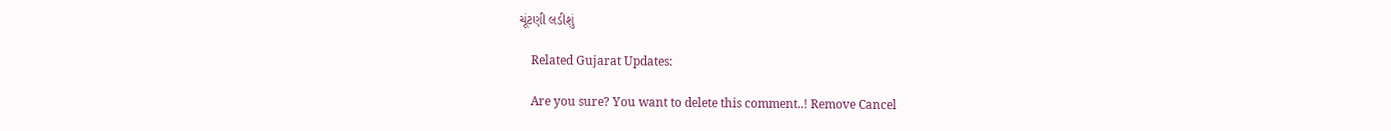ચૂંટણી લડીશું

    Related Gujarat Updates:

    Are you sure? You want to delete this comment..! Remove Cancel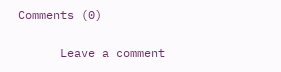Comments (0)

      Leave a comment